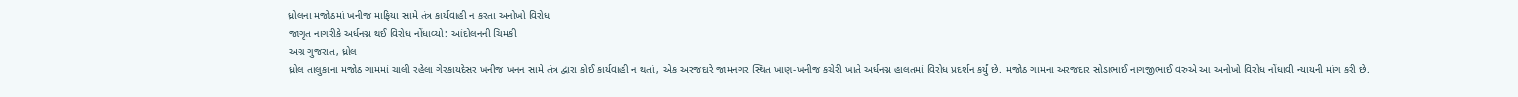ધ્રોલના મજોઠમાં ખનીજ માફિયા સામે તંત્ર કાર્યવાહી ન કરતા અનોખો વિરોધ
જાગૃત નાગરીકે અર્ધનગ્ન થઈ વિરોધ નોંધાવ્યો: આંદોલનની ચિમકી
અગ્ર ગુજરાત, ધ્રોલ
ધ્રોલ તાલુકાના મજોઠ ગામમાં ચાલી રહેલા ગેરકાયદેસર ખનીજ ખનન સામે તંત્ર દ્વારા કોઈ કાર્યવાહી ન થતાં, એક અરજદારે જામનગર સ્થિત ખાણ-ખનીજ કચેરી ખાતે અર્ધનગ્ન હાલતમાં વિરોધ પ્રદર્શન કર્યું છે. મજોઠ ગામના અરજદાર સોડાભાઈ નાગજીભાઈ વરુએ આ અનોખો વિરોધ નોંધાવી ન્યાયની માંગ કરી છે.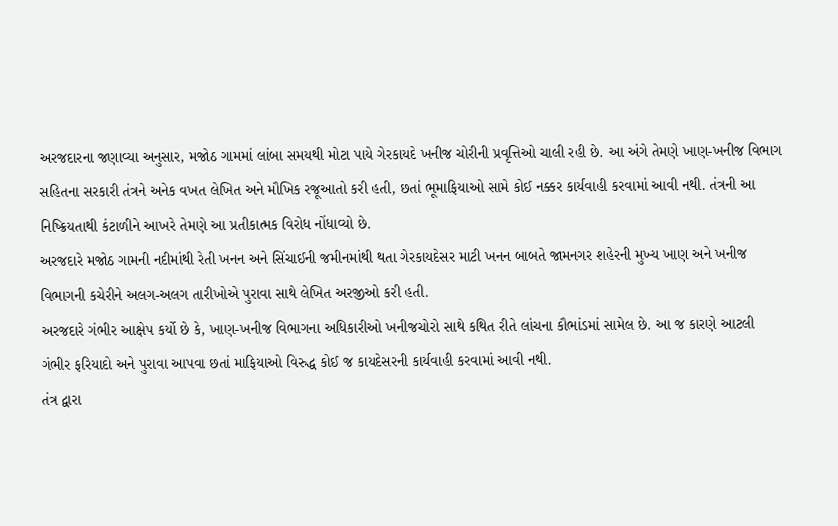અરજદારના જણાવ્યા અનુસાર, મજોઠ ગામમાં લાંબા સમયથી મોટા પાયે ગેરકાયદે ખનીજ ચોરીની પ્રવૃત્તિઓ ચાલી રહી છે. આ અંગે તેમણે ખાણ-ખનીજ વિભાગ સહિતના સરકારી તંત્રને અનેક વખત લેખિત અને મૌખિક રજૂઆતો કરી હતી, છતાં ભૂમાફિયાઓ સામે કોઈ નક્કર કાર્યવાહી કરવામાં આવી નથી. તંત્રની આ નિષ્ક્રિયતાથી કંટાળીને આખરે તેમણે આ પ્રતીકાત્મક વિરોધ નોંધાવ્યો છે.
અરજદારે મજોઠ ગામની નદીમાંથી રેતી ખનન અને સિંચાઈની જમીનમાંથી થતા ગેરકાયદેસર માટી ખનન બાબતે જામનગર શહેરની મુખ્ય ખાણ અને ખનીજ વિભાગની કચેરીને અલગ-અલગ તારીખોએ પુરાવા સાથે લેખિત અરજીઓ કરી હતી.
અરજદારે ગંભીર આક્ષેપ કર્યો છે કે, ખાણ-ખનીજ વિભાગના અધિકારીઓ ખનીજચોરો સાથે કથિત રીતે લાંચના કૌભાંડમાં સામેલ છે. આ જ કારણે આટલી ગંભીર ફરિયાદો અને પુરાવા આપવા છતાં માફિયાઓ વિરુદ્ધ કોઈ જ કાયદેસરની કાર્યવાહી કરવામાં આવી નથી.
તંત્ર દ્વારા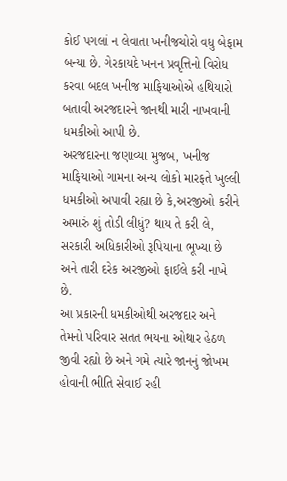કોઈ પગલાં ન લેવાતા ખનીજચોરો વધુ બેફામ બન્યા છે. ગેરકાયદે ખનન પ્રવૃત્તિનો વિરોધ કરવા બદલ ખનીજ માફિયાઓએ હથિયારો બતાવી અરજદારને જાનથી મારી નાખવાની ધમકીઓ આપી છે.
અરજદારના જણાવ્યા મુજબ, ખનીજ માફિયાઓ ગામના અન્ય લોકો મારફતે ખુલ્લી ધમકીઓ અપાવી રહ્યા છે કે,અરજીઓ કરીને અમારું શું તોડી લીધું? થાય તે કરી લે, સરકારી અધિકારીઓ રૂપિયાના ભૂખ્યા છે અને તારી દરેક અરજીઓ ફાઈલે કરી નાખે છે.
આ પ્રકારની ધમકીઓથી અરજદાર અને તેમનો પરિવાર સતત ભયના ઓથાર હેઠળ જીવી રહ્યો છે અને ગમે ત્યારે જાનનું જોખમ હોવાની ભીતિ સેવાઈ રહી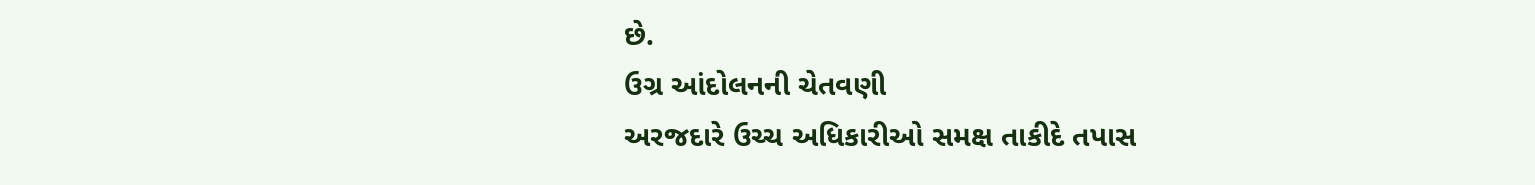છે.
ઉગ્ર આંદોલનની ચેતવણી
અરજદારે ઉચ્ચ અધિકારીઓ સમક્ષ તાકીદે તપાસ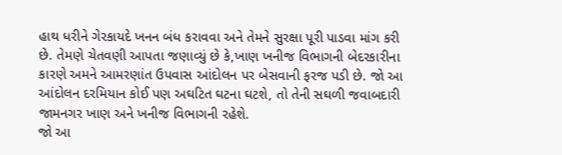હાથ ધરીને ગેરકાયદે ખનન બંધ કરાવવા અને તેમને સુરક્ષા પૂરી પાડવા માંગ કરી છે. તેમણે ચેતવણી આપતા જણાવ્યું છે કે,ખાણ ખનીજ વિભાગની બેદરકારીના કારણે અમને આમરણાંત ઉપવાસ આંદોલન પર બેસવાની ફરજ પડી છે. જો આ આંદોલન દરમિયાન કોઈ પણ અઘટિત ઘટના ઘટશે, તો તેની સઘળી જવાબદારી જામનગર ખાણ અને ખનીજ વિભાગની રહેશે.
જો આ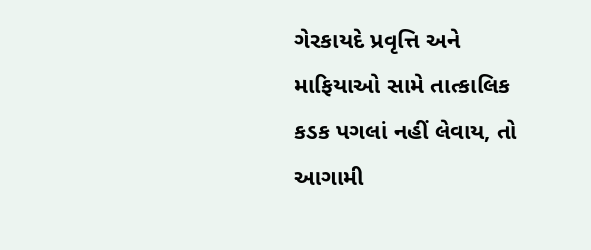ગેરકાયદે પ્રવૃત્તિ અને માફિયાઓ સામે તાત્કાલિક કડક પગલાં નહીં લેવાય, તો આગામી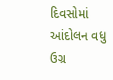દિવસોમાં આંદોલન વધુ ઉગ્ર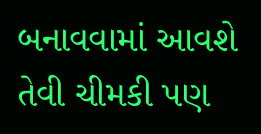બનાવવામાં આવશે તેવી ચીમકી પણ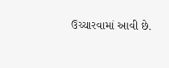ઉચ્ચારવામાં આવી છે.